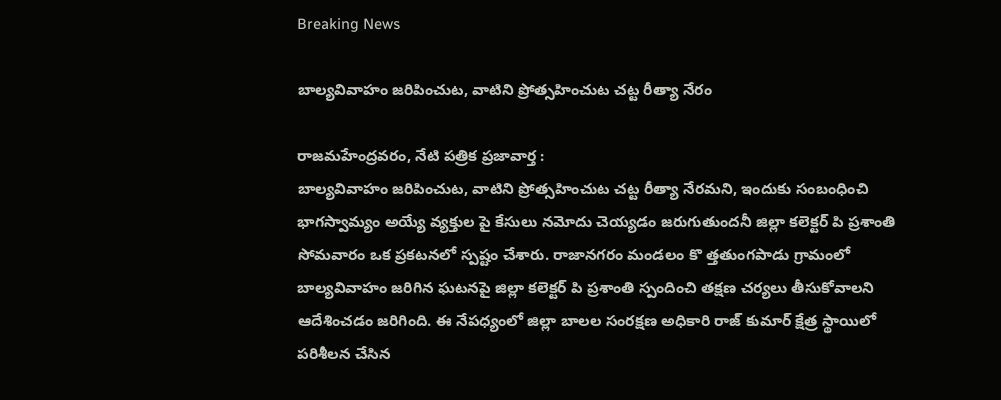Breaking News

బాల్యవివాహం జరిపించుట, వాటిని ప్రోత్సహించుట చట్ట రీత్యా నేరం

రాజమహేంద్రవరం, నేటి పత్రిక ప్రజావార్త :
బాల్యవివాహం జరిపించుట, వాటిని ప్రోత్సహించుట చట్ట రీత్యా నేరమని, ఇందుకు సంబంధించి భాగస్వామ్యం అయ్యే వ్యక్తుల పై కేసులు నమోదు చెయ్యడం జరుగుతుందనీ జిల్లా కలెక్టర్ పి ప్రశాంతి సోమవారం ఒక ప్రకటనలో స్పష్టం చేశారు. రాజానగరం మండలం కొ త్తతుంగపాడు గ్రామంలో బాల్యవివాహం జరిగిన ఘటనపై జిల్లా కలెక్టర్ పి ప్రశాంతి స్పందించి తక్షణ చర్యలు తీసుకోవాలని ఆదేశించడం జరిగింది. ఈ నేపధ్యంలో జిల్లా బాలల సంరక్షణ అధికారి రాజ్ కుమార్ క్షేత్ర స్థాయిలో పరిశీలన చేసిన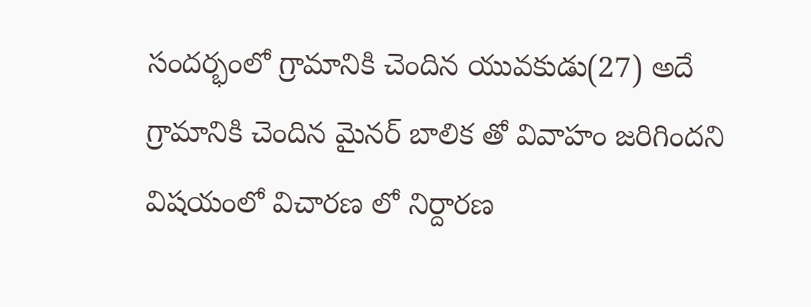సందర్భంలో గ్రామానికి చెందిన యువకుడు(27) అదే గ్రామానికి చెందిన మైనర్ బాలిక తో వివాహం జరిగిందని విషయంలో విచారణ లో నిర్దారణ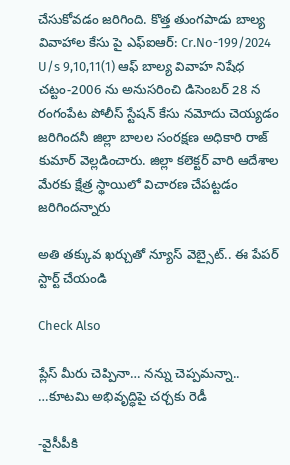చేసుకోవడం జరిగింది. కొత్త తుంగపాడు బాల్య వివాహాల కేసు పై ఎఫ్ఐఆర్: Cr.No-199/2024 U/s 9,10,11(1) ఆఫ్ బాల్య వివాహ నిషేధ చట్టం-2006 ను అనుసరించి డిసెంబర్ 28 న రంగంపేట పోలీస్ స్టేషన్ కేసు నమోదు చెయ్యడం జరిగిందనీ జిల్లా బాలల సంరక్షణ అధికారి రాజ్ కుమార్ వెల్లడించారు. జిల్లా కలెక్టర్ వారి ఆదేశాల మేరకు క్షేత్ర స్థాయిలో విచారణ చేపట్టడం జరిగిందన్నారు

అతి తక్కువ ఖర్చుతో న్యూస్ వెబ్సైట్.. ఈ పేపర్ స్టార్ట్ చేయండి

Check Also

ప్లేస్ మీరు చెప్పినా… నన్ను చెప్పమన్నా.. …కూటమి అభివృద్ధిపై చర్చకు రెడీ

-వైసీపీకి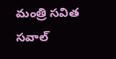మంత్రి సవిత సవాల్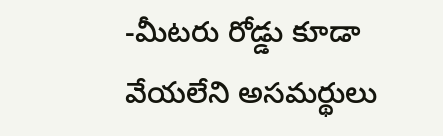-మీటరు రోడ్డు కూడా వేయలేని అసమర్థులు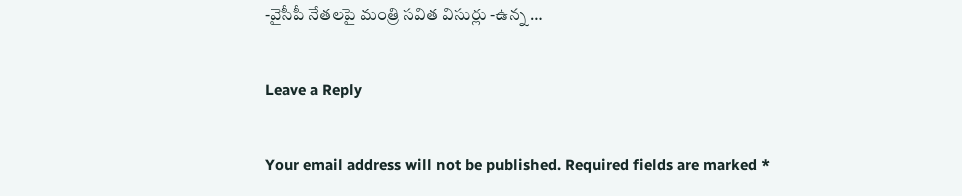-వైసీపీ నేతలపై మంత్రి సవిత విసుర్లు -ఉన్న …

Leave a Reply

Your email address will not be published. Required fields are marked *